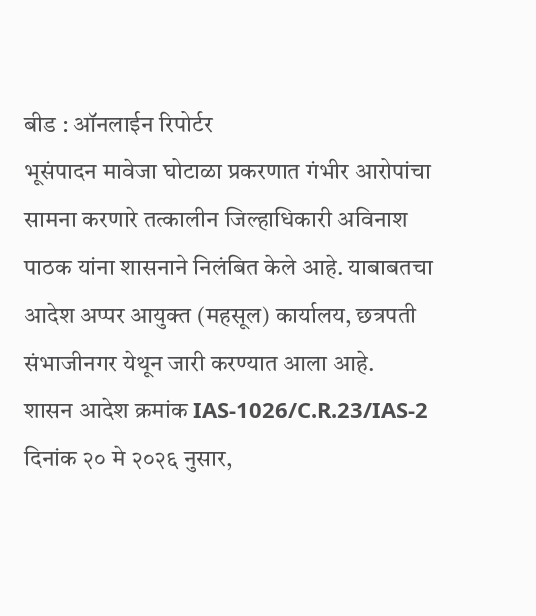बीड : ऑनलाईन रिपोर्टर
भूसंपादन मावेजा घोटाळा प्रकरणात गंभीर आरोपांचा सामना करणारे तत्कालीन जिल्हाधिकारी अविनाश पाठक यांना शासनाने निलंबित केले आहे. याबाबतचा आदेश अप्पर आयुक्त (महसूल) कार्यालय, छत्रपती संभाजीनगर येथून जारी करण्यात आला आहे.
शासन आदेश क्रमांक IAS-1026/C.R.23/IAS-2 दिनांक २० मे २०२६ नुसार,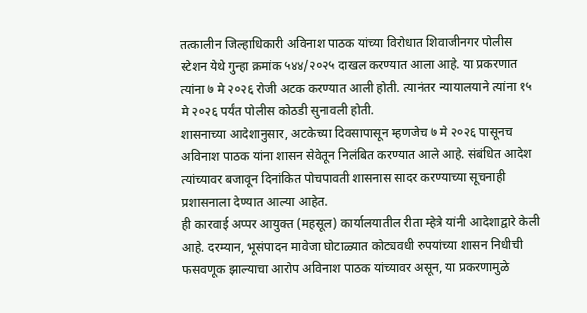तत्कालीन जिल्हाधिकारी अविनाश पाठक यांच्या विरोधात शिवाजीनगर पोलीस स्टेशन येथे गुन्हा क्रमांक ५४४/२०२५ दाखल करण्यात आला आहे. या प्रकरणात त्यांना ७ मे २०२६ रोजी अटक करण्यात आली होती. त्यानंतर न्यायालयाने त्यांना १५ मे २०२६ पर्यंत पोलीस कोठडी सुनावली होती.
शासनाच्या आदेशानुसार, अटकेच्या दिवसापासून म्हणजेच ७ मे २०२६ पासूनच अविनाश पाठक यांना शासन सेवेतून निलंबित करण्यात आले आहे. संबंधित आदेश त्यांच्यावर बजावून दिनांकित पोचपावती शासनास सादर करण्याच्या सूचनाही प्रशासनाला देण्यात आल्या आहेत.
ही कारवाई अप्पर आयुक्त (महसूल) कार्यालयातील रीता म्हेत्रे यांनी आदेशाद्वारे केली आहे. दरम्यान, भूसंपादन मावेजा घोटाळ्यात कोट्यवधी रुपयांच्या शासन निधीची फसवणूक झाल्याचा आरोप अविनाश पाठक यांच्यावर असून, या प्रकरणामुळे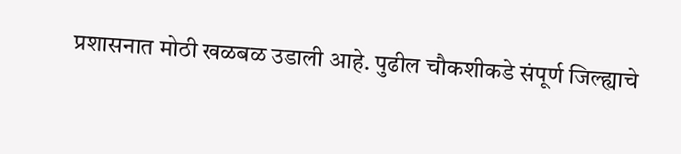प्रशासनात मोठी खळबळ उडाली आहे. पुढील चौकशीकडे संपूर्ण जिल्ह्याचे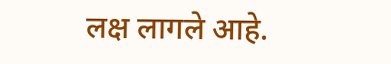लक्ष लागले आहे.